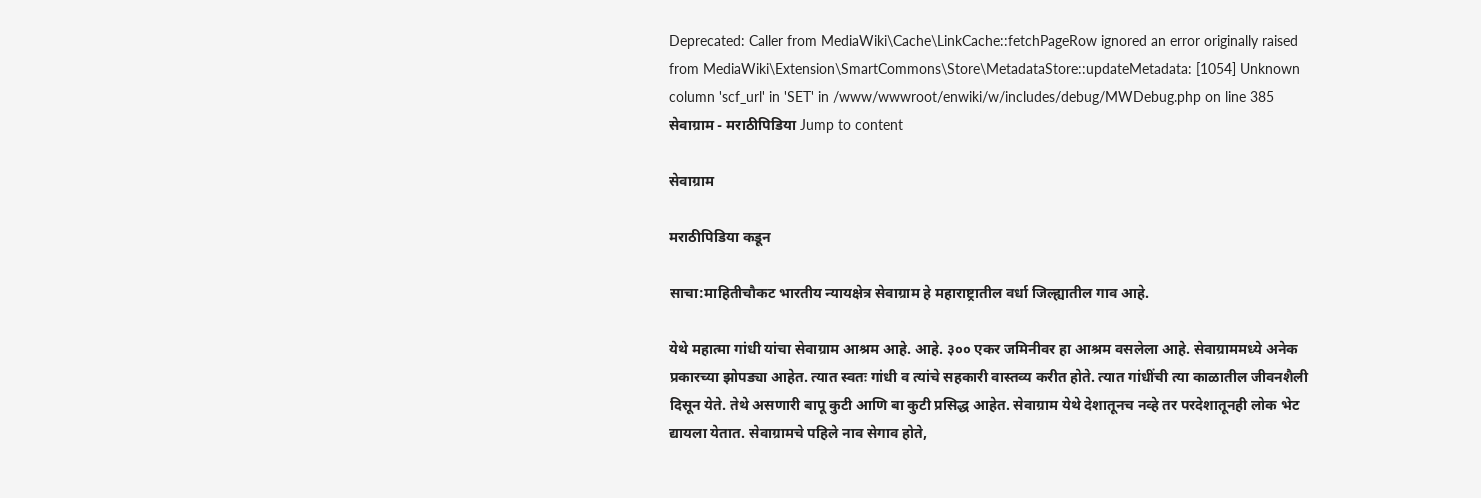Deprecated: Caller from MediaWiki\Cache\LinkCache::fetchPageRow ignored an error originally raised from MediaWiki\Extension\SmartCommons\Store\MetadataStore::updateMetadata: [1054] Unknown column 'scf_url' in 'SET' in /www/wwwroot/enwiki/w/includes/debug/MWDebug.php on line 385
सेवाग्राम - मराठीपिडिया Jump to content

सेवाग्राम

मराठीपिडिया कडून

साचा:माहितीचौकट भारतीय न्यायक्षेत्र सेवाग्राम हे महाराष्ट्रातील वर्धा जिल्ह्यातील गाव आहे.

येथे महात्मा गांधी यांचा सेवाग्राम आश्रम आहे. आहे. ३०० एकर जमिनीवर हा आश्रम वसलेला आहे. सेवाग्राममध्ये अनेक प्रकारच्या झोपड्या आहेत. त्यात स्वतः गांधी व त्यांचे सहकारी वास्तव्य करीत होते. त्यात गांधींची त्या काळातील जीवनशैली दिसून येते. तेथे असणारी बापू कुटी आणि बा कुटी प्रसिद्ध आहेत. सेवाग्राम येथे देशातूनच नव्हे तर परदेशातूनही लोक भेट द्यायला येतात. सेवाग्रामचे पहिले नाव सेगाव होते,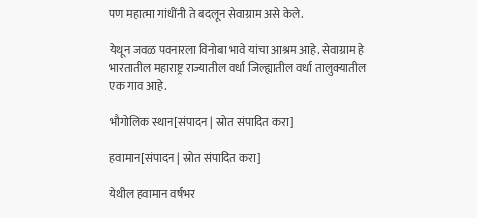पण महात्मा गांधींनी ते बदलून सेवाग्राम असे केले.

येथून जवळ पवनारला विनोबा भावे यांचा आश्रम आहे. सेवाग्राम हे भारतातील महाराष्ट्र राज्यातील वर्धा जिल्ह्यातील वर्धा तालुक्यातील एक गाव आहे.

भौगोलिक स्थान[संपादन | स्रोत संपादित करा]

हवामान[संपादन | स्रोत संपादित करा]

येथील हवामान वर्षभर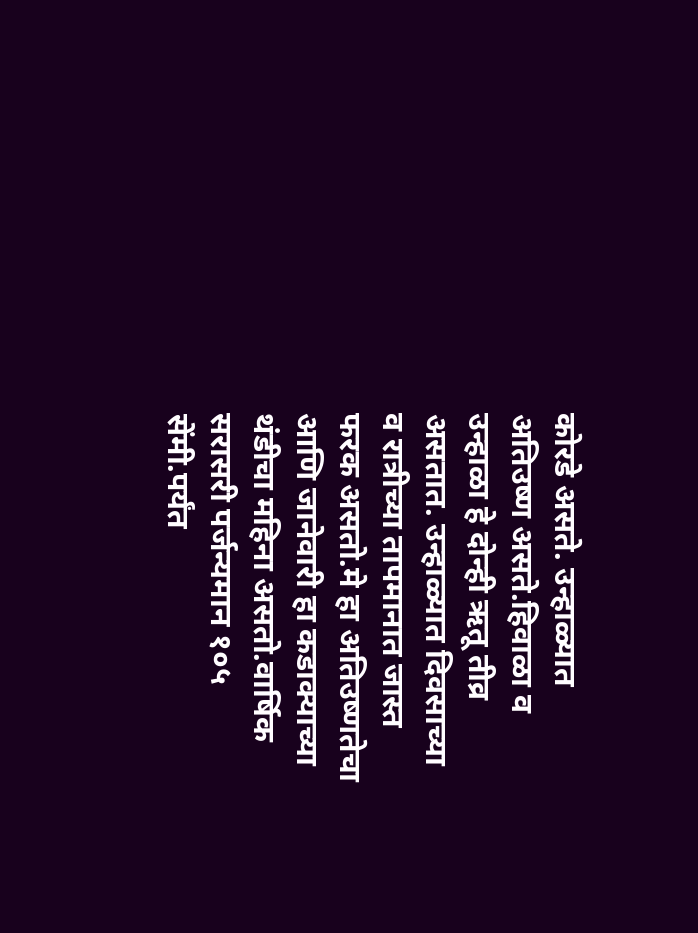कोरडे असते. उन्हाळ्यात अतिउष्ण असते.हिवाळा व उन्हाळा हे दोन्ही ऋतू तीव्र असतात. उन्हाळ्यात दिवसाच्या व रात्रीच्या तापमानात जास्त फरक असतो.मे हा अतिउष्णतेचा आणि जानेवारी हा कडाक्याच्या थंडीचा महिना असतो.वार्षिक सरासरी पर्जन्यमान १०५ सेंमी.पर्यंत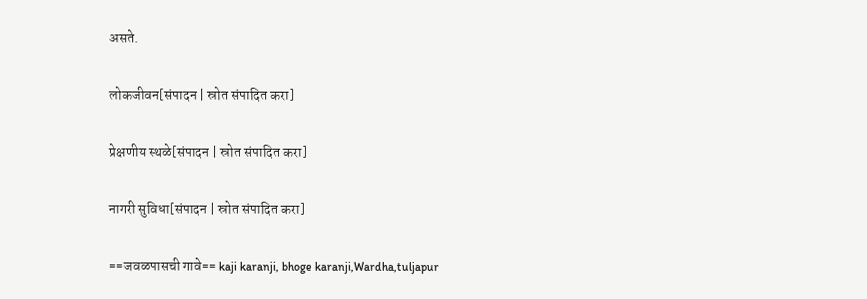असते.

लोकजीवन[संपादन | स्रोत संपादित करा]

प्रेक्षणीय स्थळे[संपादन | स्रोत संपादित करा]

नागरी सुविधा[संपादन | स्रोत संपादित करा]

==जवळपासची गावे== kaji karanji, bhoge karanji,Wardha,tuljapur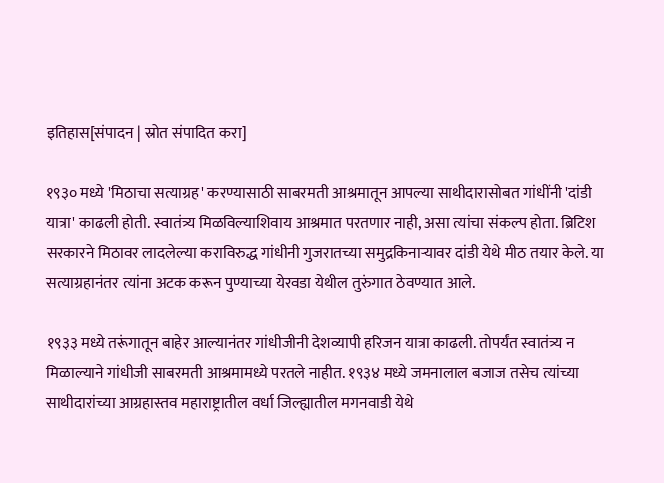इतिहास[संपादन | स्रोत संपादित करा]

१९३० मध्ये 'मिठाचा सत्याग्रह' करण्यासाठी साबरमती आश्रमातून आपल्या साथीदारासोबत गांधींनी 'दांडी यात्रा' काढली होती. स्वातंत्र्य मिळविल्याशिवाय आश्रमात परतणार नाही, असा त्यांचा संकल्प होता. ब्रिटिश सरकारने मिठावर लादलेल्या कराविरुद्ध गांधीनी गुजरातच्या समुद्रकिनाऱ्यावर दांडी येथे मीठ तयार केले. या सत्याग्रहानंतर त्यांना अटक करून पुण्याच्या येरवडा येथील तुरुंगात ठेवण्यात आले.

१९३३ मध्ये तरूंगातून बाहेर आल्यानंतर गांधीजीनी देशव्यापी हरिजन यात्रा काढली. तोपर्यंत स्वातंत्र्य न मिळाल्याने गांधीजी साबरमती आश्रमामध्ये परतले नाहीत. १९३४ मध्ये जमनालाल बजाज तसेच त्यांच्या साथीदारांच्या आग्रहास्तव महाराष्ट्रातील वर्धा जिल्ह्यातील मगनवाडी येथे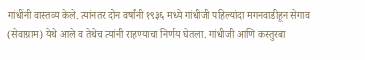गांधींनी वास्तव्य केले. त्यांनतर दोन वर्षांनी १९३६ मध्ये गांधीजी पहिल्यांदा मगनवाडीहून सेगाव (सेवाग्राम) येथे आले व तेथेच त्यांनी राहण्याचा निर्णय घेतला. गांधीजी आणि कस्तुरबा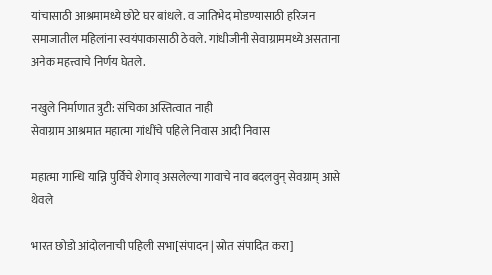यांचासाठी आश्रमामध्ये छोटे घर बांधले. व जातिभेद मोडण्यासाठी हरिजन समाजातील महिलांना स्वयंपाकासाठी ठेवले. गांधीजीनी सेवाग्राममध्ये असताना अनेक महत्त्वाचे निर्णय घेतले.

नखुले निर्माणात त्रुटी: संचिका अस्तित्वात नाही
सेवाग्राम आश्रमात महात्मा गांधींचे पहिले निवास आदी निवास

महात्मा गान्धि यान्नि पुर्विचे शेगाव् असलेल्या गावाचे नाव बदलवुन् सेवग्राम् आसे थेवले

भारत छोडो आंदोलनाची पहिली सभा[संपादन | स्रोत संपादित करा]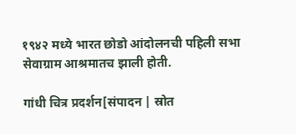१९४२ मध्ये भारत छोडो आंदोलनची पहिली सभा सेवाग्राम आश्रमातच झाली होती.

गांधी चित्र प्रदर्शन[संपादन | स्रोत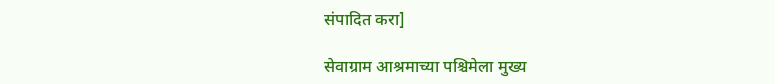संपादित करा]

सेवाग्राम आश्रमाच्या पश्चिमेला मुख्य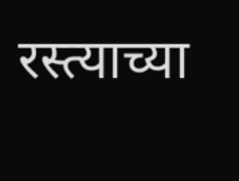रस्त्याच्या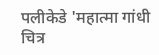पलीकेडे 'महात्मा गांधी चित्र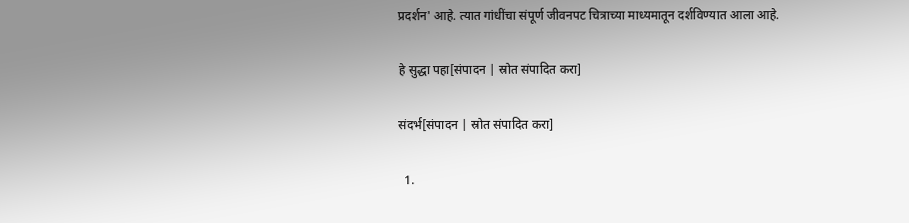प्रदर्शन' आहे. त्यात गांधींचा संपूर्ण जीवनपट चित्राच्या माध्यमातून दर्शविण्यात आला आहे.

हे सुद्धा पहा[संपादन | स्रोत संपादित करा]

संदर्भ[संपादन | स्रोत संपादित करा]

  1.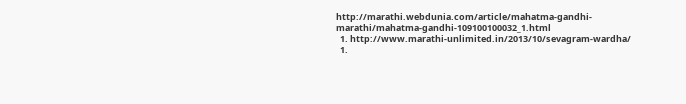http://marathi.webdunia.com/article/mahatma-gandhi-marathi/mahatma-gandhi-109100100032_1.html
  1. http://www.marathi-unlimited.in/2013/10/sevagram-wardha/
  1.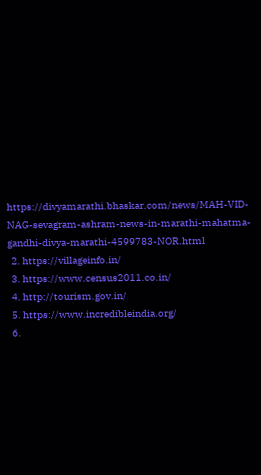https://divyamarathi.bhaskar.com/news/MAH-VID-NAG-sevagram-ashram-news-in-marathi-mahatma-gandhi-divya-marathi-4599783-NOR.html
  2. https://villageinfo.in/
  3. https://www.census2011.co.in/
  4. http://tourism.gov.in/
  5. https://www.incredibleindia.org/
  6.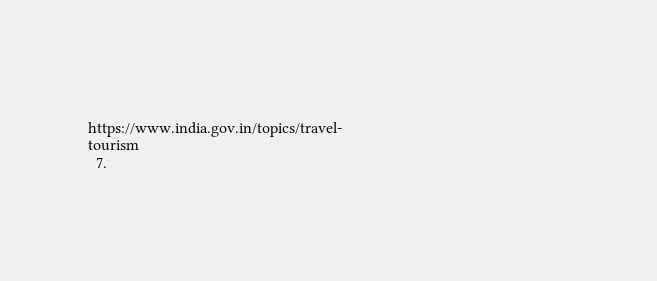https://www.india.gov.in/topics/travel-tourism
  7.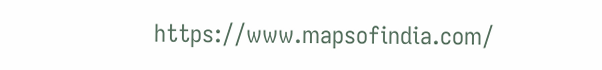https://www.mapsofindia.com/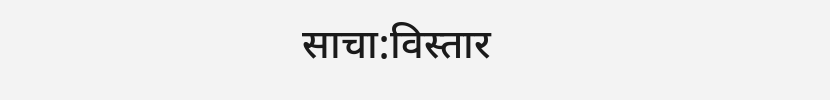साचा:विस्तार